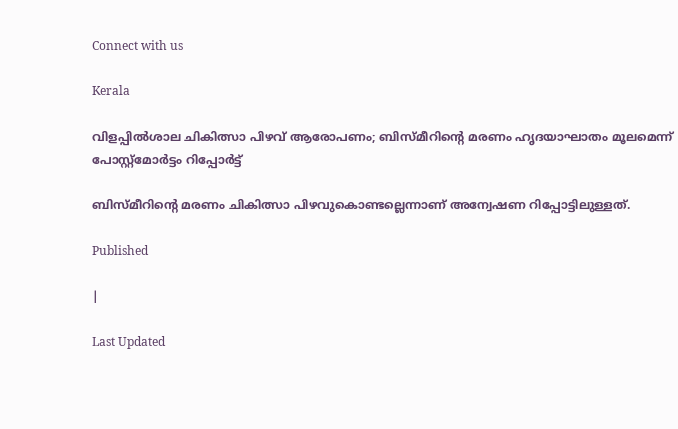Connect with us

Kerala

വിളപ്പില്‍ശാല ചികിത്സാ പിഴവ് ആരോപണം; ബിസ്മീറിന്റെ മരണം ഹൃദയാഘാതം മൂലമെന്ന് പോസ്റ്റ്‌മോര്‍ട്ടം റിപ്പോര്‍ട്ട്

ബിസ്മീറിന്റെ മരണം ചികിത്സാ പിഴവുകൊണ്ടല്ലെന്നാണ് അന്വേഷണ റിപ്പോട്ടിലുള്ളത്.

Published

|

Last Updated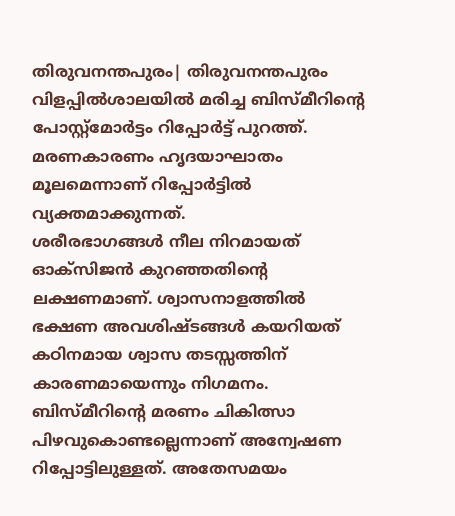തിരുവനന്തപുരം| തിരുവനന്തപുരം വിളപ്പിൽശാലയിൽ മരിച്ച ബിസ്മീറിന്റെ പോസ്റ്റ്മോര്‍ട്ടം റിപ്പോര്‍ട്ട് പുറത്ത്. മരണകാരണം ഹൃദയാഘാതം മൂലമെന്നാണ് റിപ്പോര്‍ട്ടില്‍ വ്യക്തമാക്കുന്നത്.
ശരീരഭാഗങ്ങള്‍ നീല നിറമായത് ഓക്‌സിജന്‍ കുറഞ്ഞതിന്റെ ലക്ഷണമാണ്. ശ്വാസനാളത്തില്‍ ഭക്ഷണ അവശിഷ്ടങ്ങള്‍ കയറിയത് കഠിനമായ ശ്വാസ തടസ്സത്തിന് കാരണമായെന്നും നിഗമനം. ബിസ്മീറിന്റെ മരണം ചികിത്സാ പിഴവുകൊണ്ടല്ലെന്നാണ് അന്വേഷണ റിപ്പോട്ടിലുള്ളത്. അതേസമയം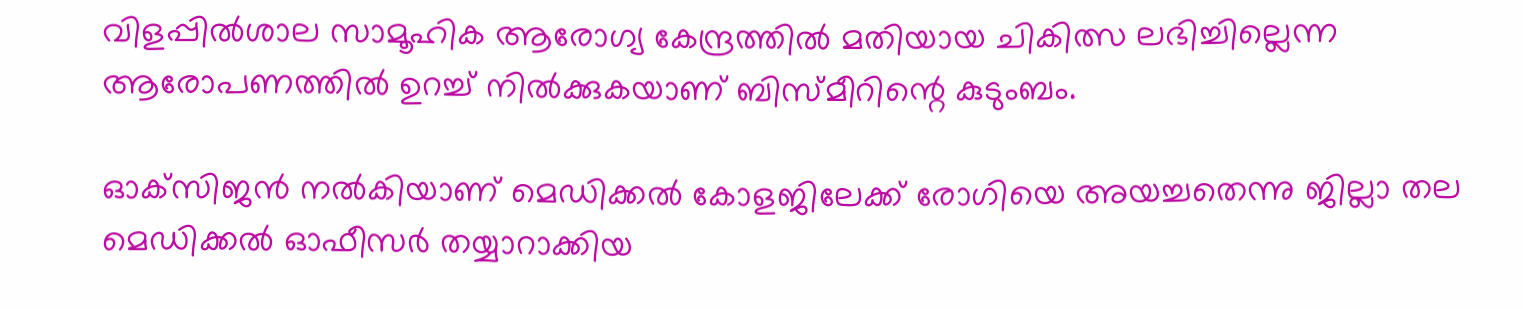വിളപ്പില്‍ശാല സാമൂഹിക ആരോഗ്യ കേന്ദ്രത്തില്‍ മതിയായ ചികിത്സ ലഭിച്ചില്ലെന്ന ആരോപണത്തില്‍ ഉറച്ച് നില്‍ക്കുകയാണ് ബിസ്മീറിന്റെ കുടുംബം.

ഓക്‌സിജന്‍ നല്‍കിയാണ് മെഡിക്കല്‍ കോളജിലേക്ക് രോഗിയെ അയച്ചതെന്നു ജില്ലാ തല മെഡിക്കല്‍ ഓഫീസര്‍ തയ്യാറാക്കിയ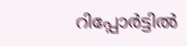റിപ്പോര്‍ട്ടില്‍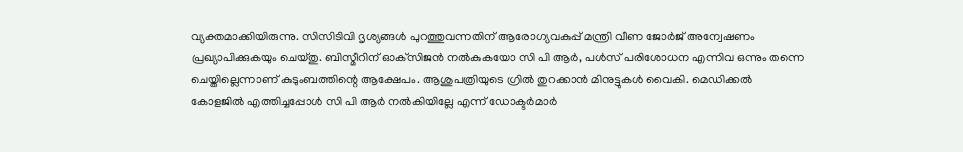വ്യക്തമാക്കിയിരുന്നു. സിസിടിവി ദൃശ്യങ്ങള്‍ പുറത്തുവന്നതിന് ആരോഗ്യവകുപ്പ് മന്ത്രി വീണ ജോര്‍ജ് അന്വേഷണം പ്രഖ്യാപിക്കുകയും ചെയ്തു. ബിസ്മീറിന് ഓക്‌സിജന്‍ നല്‍കുകയോ സി പി ആര്‍, പള്‍സ് പരിശോധന എന്നിവ ഒന്നും തന്നെ ചെയ്തില്ലെന്നാണ് കുടുംബത്തിന്റെ ആക്ഷേപം. ആശുപത്രിയുടെ ഗ്രില്‍ തുറക്കാന്‍ മിനുട്ടുകള്‍ വൈകി. മെഡിക്കല്‍ കോളജില്‍ എത്തിച്ചപ്പോള്‍ സി പി ആര്‍ നല്‍കിയില്ലേ എന്ന് ഡോക്ടര്‍മാര്‍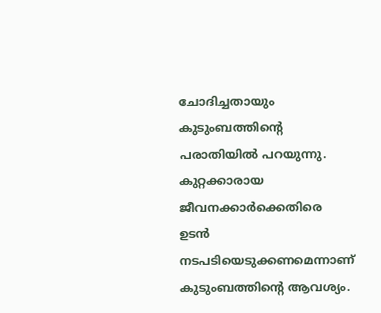ചോദിച്ചതായും കുടുംബത്തിന്റെ പരാതിയില്‍ പറയുന്നു. കുറ്റക്കാരായ ജീവനക്കാര്‍ക്കെതിരെ ഉടന്‍ നടപടിയെടുക്കണമെന്നാണ് കുടുംബത്തിന്റെ ആവശ്യം.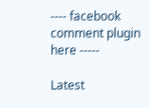---- facebook comment plugin here -----

Latest